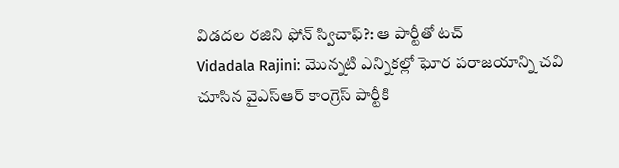విడదల రజిని ఫోన్ స్విచాఫ్?: ఆ పార్టీతో టచ్
Vidadala Rajini: మొన్నటి ఎన్నికల్లో ఘోర పరాజయాన్ని చవి చూసిన వైఎస్ఆర్ కాంగ్రెస్ పార్టీకి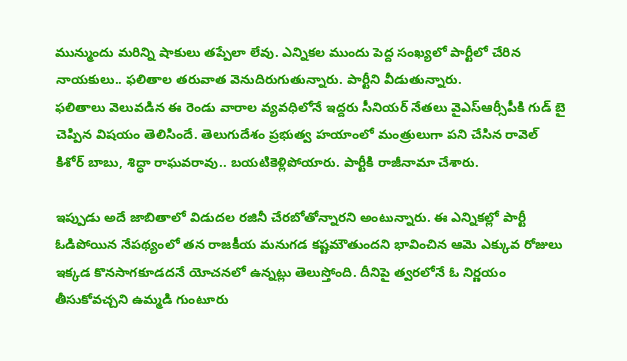మున్ముందు మరిన్ని షాకులు తప్పేలా లేవు. ఎన్నికల ముందు పెద్ద సంఖ్యలో పార్టీలో చేరిన నాయకులు.. ఫలితాల తరువాత వెనుదిరుగుతున్నారు. పార్టీని వీడుతున్నారు.
ఫలితాలు వెలువడిన ఈ రెండు వారాల వ్యవధిలోనే ఇద్దరు సీనియర్ నేతలు వైఎస్ఆర్సీపీకి గుడ్ బై చెప్పిన విషయం తెలిసిందే. తెలుగుదేశం ప్రభుత్వ హయాంలో మంత్రులుగా పని చేసిన రావెల్ కిశోర్ బాబు, శిద్ధా రాఘవరావు.. బయటికెళ్లిపోయారు. పార్టీకి రాజీనామా చేశారు.

ఇప్పుడు అదే జాబితాలో విడుదల రజినీ చేరబోతోన్నారని అంటున్నారు. ఈ ఎన్నికల్లో పార్టీ ఓడిపోయిన నేపథ్యంలో తన రాజకీయ మనుగడ కష్టమౌతుందని భావించిన ఆమె ఎక్కువ రోజులు ఇక్కడ కొనసాగకూడదనే యోచనలో ఉన్నట్లు తెలుస్తోంది. దీనిపై త్వరలోనే ఓ నిర్ణయం తీసుకోవచ్చని ఉమ్మడి గుంటూరు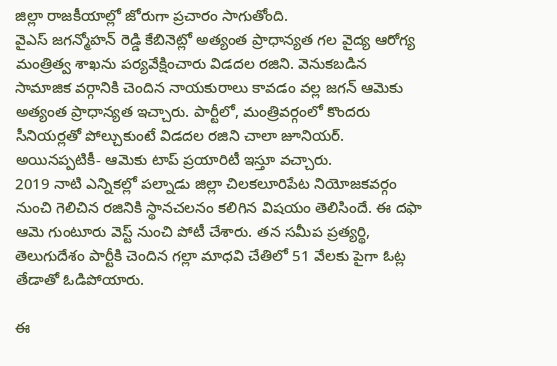జిల్లా రాజకీయాల్లో జోరుగా ప్రచారం సాగుతోంది.
వైఎస్ జగన్మోహన్ రెడ్డి కేబినెట్లో అత్యంత ప్రాధాన్యత గల వైద్య ఆరోగ్య మంత్రిత్వ శాఖను పర్యవేక్షించారు విడదల రజిని. వెనుకబడిన సామాజిక వర్గానికి చెందిన నాయకురాలు కావడం వల్ల జగన్ ఆమెకు అత్యంత ప్రాధాన్యత ఇచ్చారు. పార్టీలో, మంత్రివర్గంలో కొందరు సీనియర్లతో పోల్చుకుంటే విడదల రజిని చాలా జూనియర్. అయినప్పటికీ- ఆమెకు టాప్ ప్రయారిటీ ఇస్తూ వచ్చారు.
2019 నాటి ఎన్నికల్లో పల్నాడు జిల్లా చిలకలూరిపేట నియోజకవర్గం నుంచి గెలిచిన రజినికి స్థానచలనం కలిగిన విషయం తెలిసిందే. ఈ దఫా ఆమె గుంటూరు వెస్ట్ నుంచి పోటీ చేశారు. తన సమీప ప్రత్యర్థి, తెలుగుదేశం పార్టీకి చెందిన గల్లా మాధవి చేతిలో 51 వేలకు పైగా ఓట్ల తేడాతో ఓడిపోయారు.

ఈ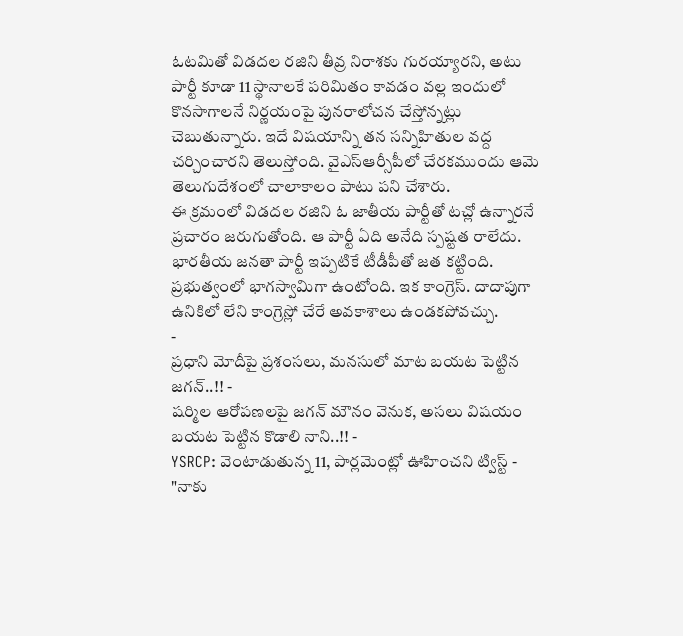ఓటమితో విడదల రజిని తీవ్ర నిరాశకు గురయ్యారని, అటు పార్టీ కూడా 11 స్థానాలకే పరిమితం కావడం వల్ల ఇందులో కొనసాగాలనే నిర్ణయంపై పునరాలోచన చేస్తోన్నట్లు చెబుతున్నారు. ఇదే విషయాన్ని తన సన్నిహితుల వద్ద చర్చించారని తెలుస్తోంది. వైఎస్ఆర్సీపీలో చేరకముందు ఆమె తెలుగుదేశంలో చాలాకాలం పాటు పని చేశారు.
ఈ క్రమంలో విడదల రజిని ఓ జాతీయ పార్టీతో టచ్లో ఉన్నారనే ప్రచారం జరుగుతోంది. ఆ పార్టీ ఏది అనేది స్పష్టత రాలేదు. భారతీయ జనతా పార్టీ ఇప్పటికే టీడీపీతో జత కట్టింది. ప్రభుత్వంలో భాగస్వామిగా ఉంటోంది. ఇక కాంగ్రెస్. దాదాపుగా ఉనికిలో లేని కాంగ్రెస్లో చేరే అవకాశాలు ఉండకపోవచ్చు.
-
ప్రధాని మోదీపై ప్రశంసలు, మనసులో మాట బయట పెట్టిన జగన్..!! -
షర్మిల ఆరోపణలపై జగన్ మౌనం వెనుక, అసలు విషయం బయట పెట్టిన కొడాలి నాని..!! -
YSRCP: వెంటాడుతున్న 11, పార్లమెంట్లో ఊహించని ట్విస్ట్ -
"నాకు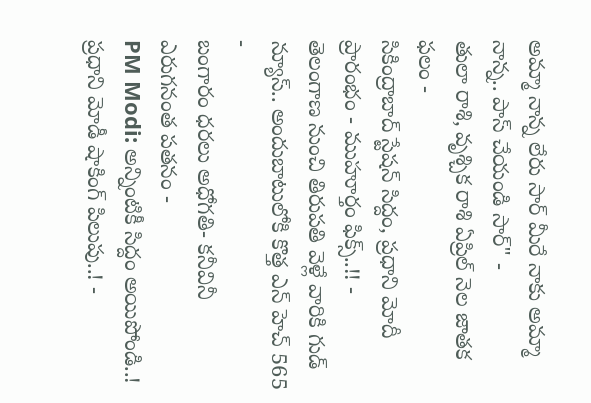అమ్మా నాన్న లేరు సార్ మీరే నాకు అమ్మా నాన్న.. పాస్ చేయండి సార్" -
తులా రాశి, వృశ్చిక రాశి ఏప్రిల్ నెల జాతక ఫలం -
సికింద్రాబాద్ స్టేషన్ సిద్దం, ప్రధాని మోదీ ప్రారంభం - ముహూర్తం ఫిక్స్..!! -
తెలంగాణ నుంచి తిరుపతి వెళ్లే వారికి గుడ్ న్యూస్.. అందుబాటులోకి కొత్త ఎన్ హెచ్ 565 -
బంగారం ధరలు అధోగతి- కనీవినీ ఎరుగనంత పతనం -
PM Modi: అన్నింటికీ సిద్దం అయిపోండి..! ప్రధాని మోడీ షాకింగ్ పిలుపు..! -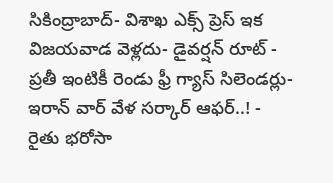సికింద్రాబాద్- విశాఖ ఎక్స్ ప్రెస్ ఇక విజయవాడ వెళ్లదు- డైవర్షన్ రూట్ -
ప్రతీ ఇంటికీ రెండు ఫ్రీ గ్యాస్ సిలెండర్లు-ఇరాన్ వార్ వేళ సర్కార్ ఆఫర్..! -
రైతు భరోసా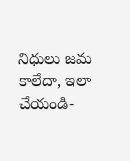నిధులు జమ కాలేదా, ఇలా చేయండి-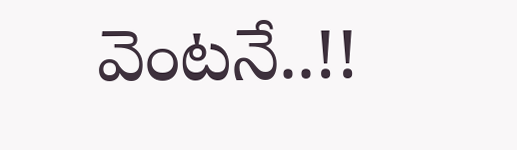వెంటనే..!!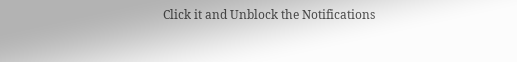Click it and Unblock the Notifications